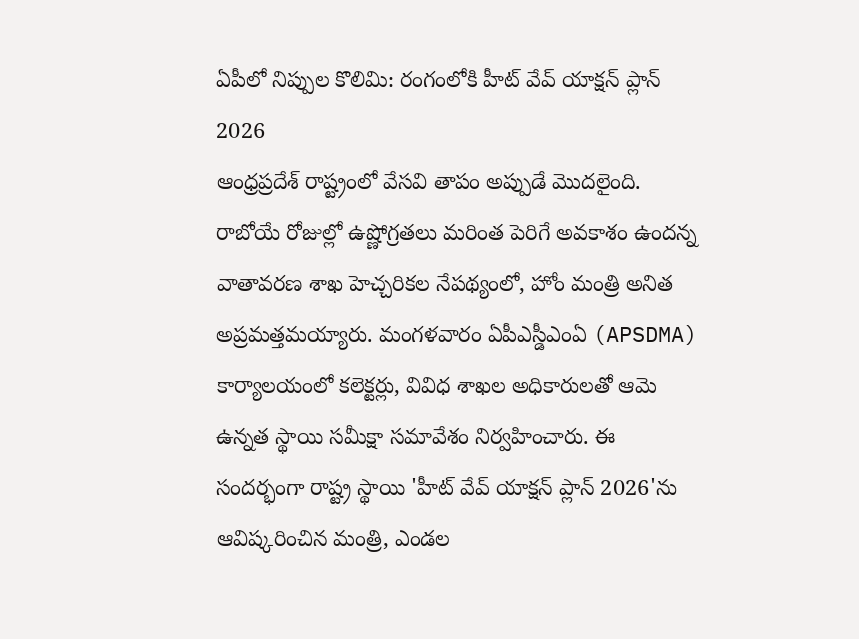ఏపీలో నిప్పుల కొలిమి: రంగంలోకి హీట్ వేవ్ యాక్షన్ ప్లాన్ 2026
ఆంధ్రప్రదేశ్ రాష్ట్రంలో వేసవి తాపం అప్పుడే మొదలైంది. రాబోయే రోజుల్లో ఉష్ణోగ్రతలు మరింత పెరిగే అవకాశం ఉందన్న వాతావరణ శాఖ హెచ్చరికల నేపథ్యంలో, హోం మంత్రి అనిత అప్రమత్తమయ్యారు. మంగళవారం ఏపీఎస్డీఎంఏ (APSDMA) కార్యాలయంలో కలెక్టర్లు, వివిధ శాఖల అధికారులతో ఆమె ఉన్నత స్థాయి సమీక్షా సమావేశం నిర్వహించారు. ఈ సందర్భంగా రాష్ట్ర స్థాయి 'హీట్ వేవ్ యాక్షన్ ప్లాన్ 2026'ను ఆవిష్కరించిన మంత్రి, ఎండల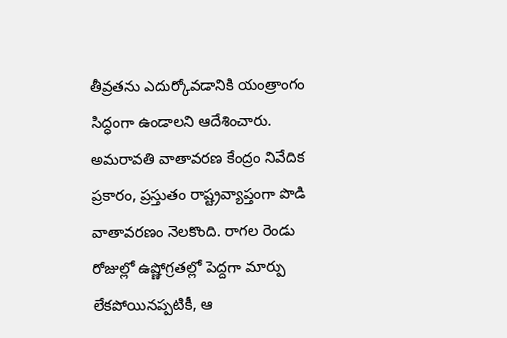తీవ్రతను ఎదుర్కోవడానికి యంత్రాంగం సిద్ధంగా ఉండాలని ఆదేశించారు.
అమరావతి వాతావరణ కేంద్రం నివేదిక ప్రకారం, ప్రస్తుతం రాష్ట్రవ్యాప్తంగా పొడి వాతావరణం నెలకొంది. రాగల రెండు రోజుల్లో ఉష్ణోగ్రతల్లో పెద్దగా మార్పు లేకపోయినప్పటికీ, ఆ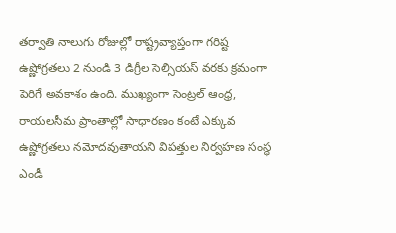తర్వాతి నాలుగు రోజుల్లో రాష్ట్రవ్యాప్తంగా గరిష్ట ఉష్ణోగ్రతలు 2 నుండి 3 డిగ్రీల సెల్సియస్ వరకు క్రమంగా పెరిగే అవకాశం ఉంది. ముఖ్యంగా సెంట్రల్ ఆంధ్ర, రాయలసీమ ప్రాంతాల్లో సాధారణం కంటే ఎక్కువ ఉష్ణోగ్రతలు నమోదవుతాయని విపత్తుల నిర్వహణ సంస్థ ఎండీ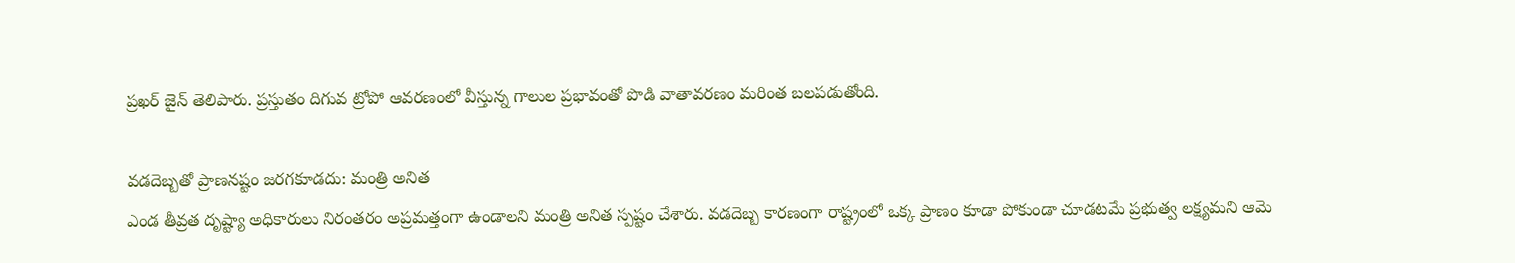ప్రఖర్ జైన్ తెలిపారు. ప్రస్తుతం దిగువ ట్రోపో ఆవరణంలో వీస్తున్న గాలుల ప్రభావంతో పొడి వాతావరణం మరింత బలపడుతోంది.

వడదెబ్బతో ప్రాణనష్టం జరగకూడదు: మంత్రి అనిత
ఎండ తీవ్రత దృష్ట్యా అధికారులు నిరంతరం అప్రమత్తంగా ఉండాలని మంత్రి అనిత స్పష్టం చేశారు. వడదెబ్బ కారణంగా రాష్ట్రంలో ఒక్క ప్రాణం కూడా పోకుండా చూడటమే ప్రభుత్వ లక్ష్యమని ఆమె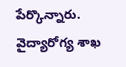పేర్కొన్నారు. వైద్యారోగ్య శాఖ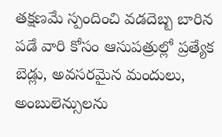తక్షణమే స్పందించి వడదెబ్బ బారిన పడే వారి కోసం ఆసుపత్రుల్లో ప్రత్యేక బెడ్లు, అవసరమైన మందులు, అంబులెన్సులను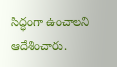సిద్ధంగా ఉంచాలని ఆదేశించారు.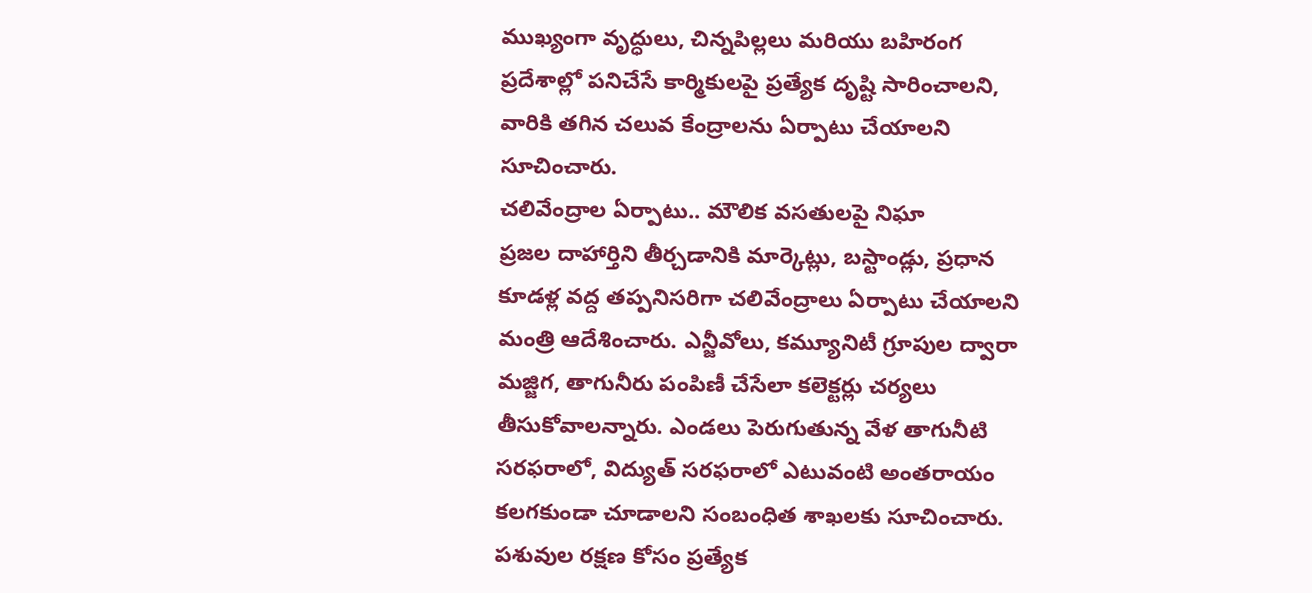ముఖ్యంగా వృద్ధులు, చిన్నపిల్లలు మరియు బహిరంగ ప్రదేశాల్లో పనిచేసే కార్మికులపై ప్రత్యేక దృష్టి సారించాలని, వారికి తగిన చలువ కేంద్రాలను ఏర్పాటు చేయాలని సూచించారు.
చలివేంద్రాల ఏర్పాటు.. మౌలిక వసతులపై నిఘా
ప్రజల దాహార్తిని తీర్చడానికి మార్కెట్లు, బస్టాండ్లు, ప్రధాన కూడళ్ల వద్ద తప్పనిసరిగా చలివేంద్రాలు ఏర్పాటు చేయాలని మంత్రి ఆదేశించారు. ఎన్జీవోలు, కమ్యూనిటీ గ్రూపుల ద్వారా మజ్జిగ, తాగునీరు పంపిణీ చేసేలా కలెక్టర్లు చర్యలు తీసుకోవాలన్నారు. ఎండలు పెరుగుతున్న వేళ తాగునీటి సరఫరాలో, విద్యుత్ సరఫరాలో ఎటువంటి అంతరాయం కలగకుండా చూడాలని సంబంధిత శాఖలకు సూచించారు. పశువుల రక్షణ కోసం ప్రత్యేక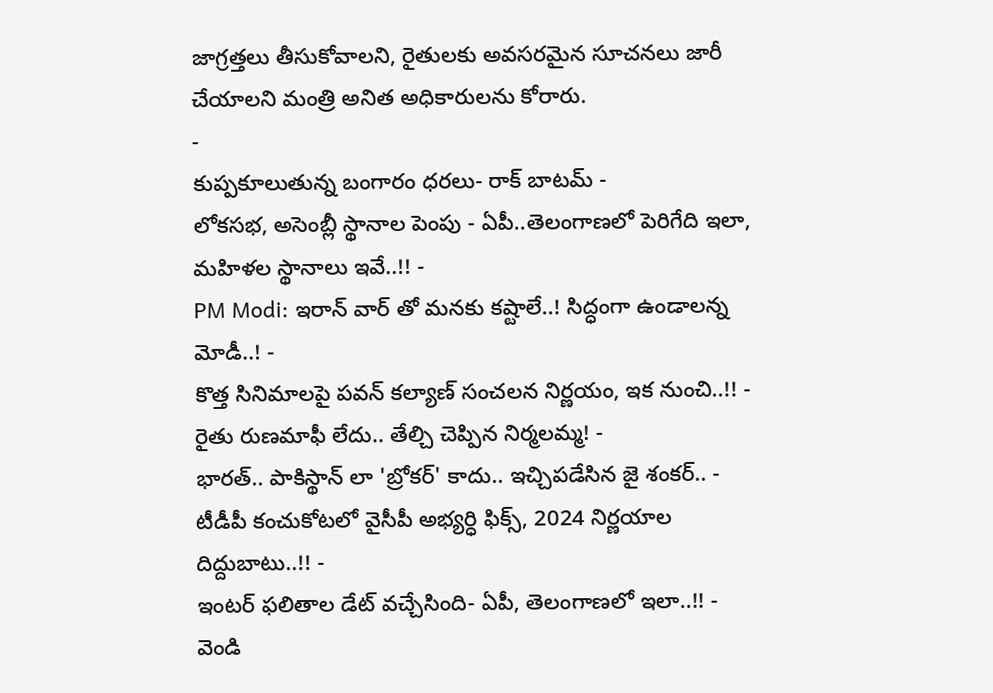జాగ్రత్తలు తీసుకోవాలని, రైతులకు అవసరమైన సూచనలు జారీ చేయాలని మంత్రి అనిత అధికారులను కోరారు.
-
కుప్పకూలుతున్న బంగారం ధరలు- రాక్ బాటమ్ -
లోకసభ, అసెంబ్లీ స్థానాల పెంపు - ఏపీ..తెలంగాణలో పెరిగేది ఇలా, మహిళల స్థానాలు ఇవే..!! -
PM Modi: ఇరాన్ వార్ తో మనకు కష్టాలే..! సిద్ధంగా ఉండాలన్న మోడీ..! -
కొత్త సినిమాలపై పవన్ కల్యాణ్ సంచలన నిర్ణయం, ఇక నుంచి..!! -
రైతు రుణమాఫీ లేదు.. తేల్చి చెప్పిన నిర్మలమ్మ! -
భారత్.. పాకిస్థాన్ లా 'బ్రోకర్' కాదు.. ఇచ్చిపడేసిన జై శంకర్.. -
టీడీపీ కంచుకోటలో వైసీపీ అభ్యర్ధి ఫిక్స్, 2024 నిర్ణయాల దిద్దుబాటు..!! -
ఇంటర్ ఫలితాల డేట్ వచ్చేసింది- ఏపీ, తెలంగాణలో ఇలా..!! -
వెండి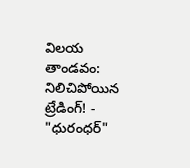విలయ తాండవం: నిలిచిపోయిన ట్రేడింగ్! -
"ధురంధర్"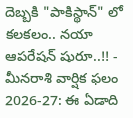దెబ్బకి "పాకిస్థాన్" లో కలకలం.. నయా ఆపరేషన్ షురూ..!! -
మీనరాశి వార్షిక ఫలం 2026-27: ఈ ఏడాది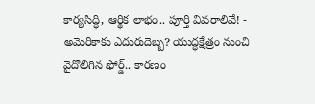కార్యసిద్ధి, ఆర్థిక లాభం.. పూర్తి వివరాలివే! -
అమెరికాకు ఎదురుదెబ్బ? యుద్ధక్షేత్రం నుంచి వైదొలిగిన ఫోర్డ్.. కారణం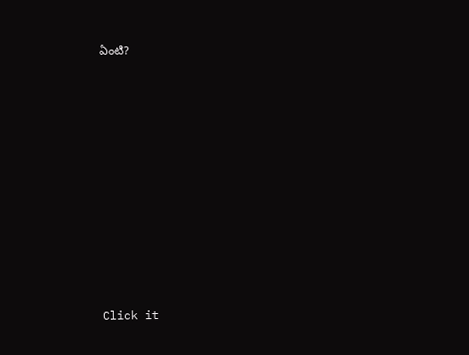ఏంటి?












Click it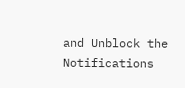and Unblock the Notifications